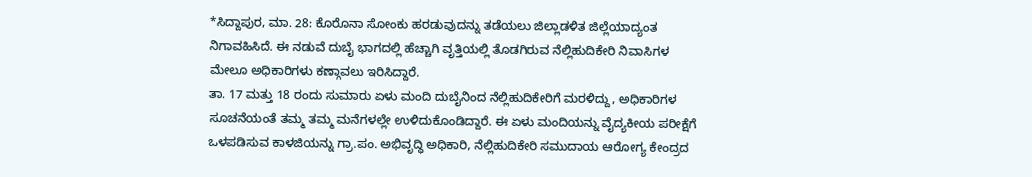*ಸಿದ್ದಾಪುರ, ಮಾ. 28: ಕೊರೊನಾ ಸೋಂಕು ಹರಡುವುದನ್ನು ತಡೆಯಲು ಜಿಲ್ಲಾಡಳಿತ ಜಿಲ್ಲೆಯಾದ್ಯಂತ ನಿಗಾವಹಿಸಿದೆ. ಈ ನಡುವೆ ದುಬೈ ಭಾಗದಲ್ಲಿ ಹೆಚ್ಚಾಗಿ ವೃತ್ತಿಯಲ್ಲಿ ತೊಡಗಿರುವ ನೆಲ್ಲಿಹುದಿಕೇರಿ ನಿವಾಸಿಗಳ ಮೇಲೂ ಅಧಿಕಾರಿಗಳು ಕಣ್ಗಾವಲು ಇರಿಸಿದ್ದಾರೆ.
ತಾ. 17 ಮತ್ತು 18 ರಂದು ಸುಮಾರು ಏಳು ಮಂದಿ ದುಬೈನಿಂದ ನೆಲ್ಲಿಹುದಿಕೇರಿಗೆ ಮರಳಿದ್ದು, ಅಧಿಕಾರಿಗಳ ಸೂಚನೆಯಂತೆ ತಮ್ಮ ತಮ್ಮ ಮನೆಗಳಲ್ಲೇ ಉಳಿದುಕೊಂಡಿದ್ದಾರೆ. ಈ ಏಳು ಮಂದಿಯನ್ನು ವೈದ್ಯಕೀಯ ಪರೀಕ್ಷೆಗೆ ಒಳಪಡಿಸುವ ಕಾಳಜಿಯನ್ನು ಗ್ರಾ.ಪಂ. ಅಭಿವೃದ್ಧಿ ಅಧಿಕಾರಿ, ನೆಲ್ಲಿಹುದಿಕೇರಿ ಸಮುದಾಯ ಆರೋಗ್ಯ ಕೇಂದ್ರದ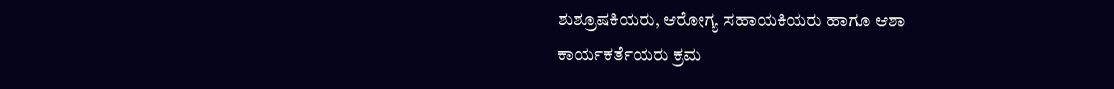ಶುಶ್ರೂಷಕಿಯರು, ಆರೋಗ್ಯ ಸಹಾಯಕಿಯರು ಹಾಗೂ ಆಶಾ ಕಾರ್ಯಕರ್ತೆಯರು ಕ್ರಮ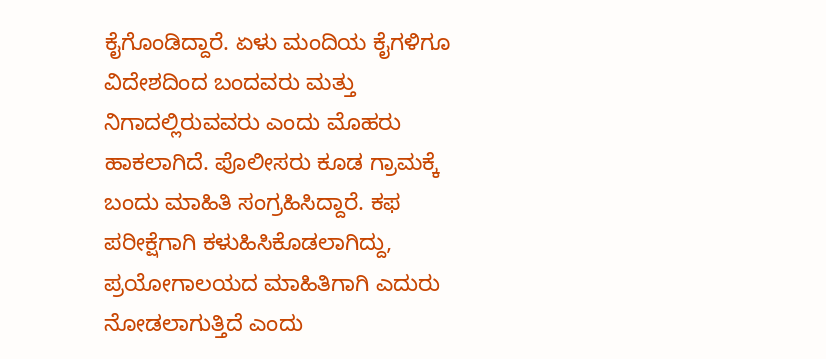ಕೈಗೊಂಡಿದ್ದಾರೆ. ಏಳು ಮಂದಿಯ ಕೈಗಳಿಗೂ ವಿದೇಶದಿಂದ ಬಂದವರು ಮತ್ತು ನಿಗಾದಲ್ಲಿರುವವರು ಎಂದು ಮೊಹರು ಹಾಕಲಾಗಿದೆ. ಪೊಲೀಸರು ಕೂಡ ಗ್ರಾಮಕ್ಕೆ ಬಂದು ಮಾಹಿತಿ ಸಂಗ್ರಹಿಸಿದ್ದಾರೆ. ಕಫ ಪರೀಕ್ಷೆಗಾಗಿ ಕಳುಹಿಸಿಕೊಡಲಾಗಿದ್ದು, ಪ್ರಯೋಗಾಲಯದ ಮಾಹಿತಿಗಾಗಿ ಎದುರು ನೋಡಲಾಗುತ್ತಿದೆ ಎಂದು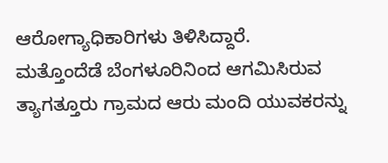ಆರೋಗ್ಯಾಧಿಕಾರಿಗಳು ತಿಳಿಸಿದ್ದಾರೆ.
ಮತ್ತೊಂದೆಡೆ ಬೆಂಗಳೂರಿನಿಂದ ಆಗಮಿಸಿರುವ ತ್ಯಾಗತ್ತೂರು ಗ್ರಾಮದ ಆರು ಮಂದಿ ಯುವಕರನ್ನು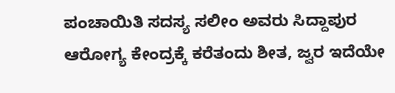ಪಂಚಾಯಿತಿ ಸದಸ್ಯ ಸಲೀಂ ಅವರು ಸಿದ್ದಾಪುರ ಆರೋಗ್ಯ ಕೇಂದ್ರಕ್ಕೆ ಕರೆತಂದು ಶೀತ, ಜ್ವರ ಇದೆಯೇ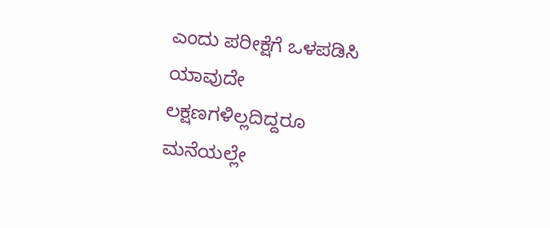ಎಂದು ಪರೀಕ್ಷೆಗೆ ಒಳಪಡಿಸಿ ಯಾವುದೇ ಲಕ್ಷಣಗಳಿಲ್ಲದಿದ್ದರೂ ಮನೆಯಲ್ಲೇ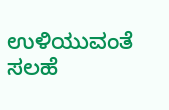ಉಳಿಯುವಂತೆ ಸಲಹೆ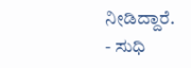ನೀಡಿದ್ದಾರೆ.
- ಸುಧಿ